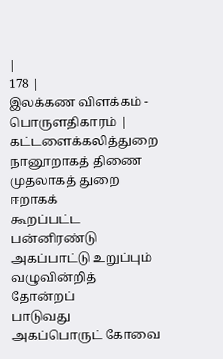|
178 |
இலக்கண விளக்கம் - பொருளதிகாரம் |
கட்டளைக்கலித்துறை நானூறாகத் திணை முதலாகத் துறை ஈறாகக்
கூறப்பட்ட பன்னிரண்டு அகப்பாட்டு உறுப்பும் வழுவின்றித் தோன்றப்
பாடுவது அகப்பொருட் கோவை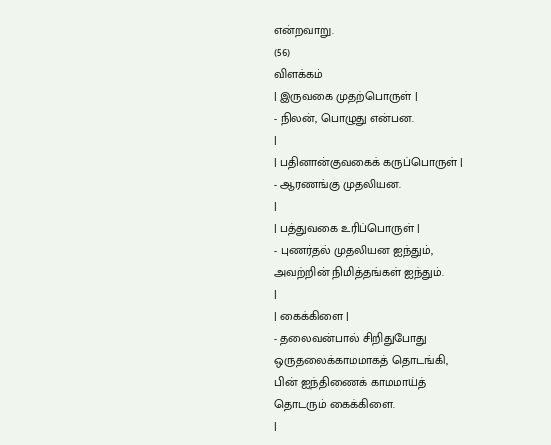என்றவாறு.
(56)
விளக்கம்
| இருவகை முதற்பொருள் |
- நிலன், பொழுது என்பன.
|
| பதினான்குவகைக் கருப்பொருள் |
- ஆரணங்கு முதலியன.
|
| பத்துவகை உரிப்பொருள் |
- புணர்தல் முதலியன ஐந்தும்,
அவற்றின் நிமித்தங்கள் ஐந்தும்.
|
| கைக்கிளை |
- தலைவன்பால் சிறிதுபோது
ஒருதலைக்காமமாகத் தொடங்கி,
பின் ஐந்திணைக் காமமாய்த்
தொடரும் கைக்கிளை.
|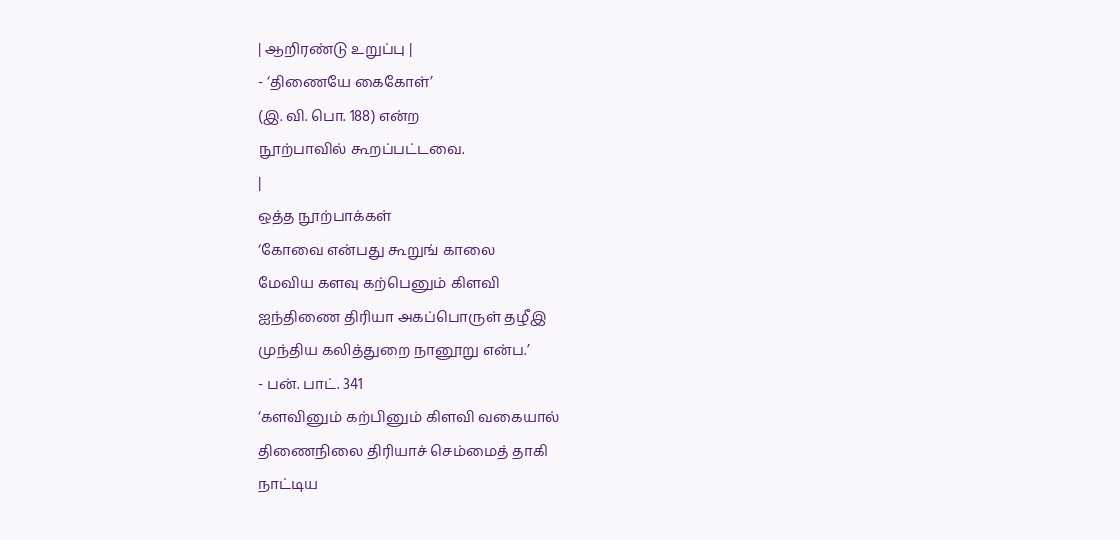| ஆறிரண்டு உறுப்பு |
- ‘திணையே கைகோள்’
(இ. வி. பொ. 188) என்ற
நூற்பாவில் கூறப்பட்டவை.
|
ஒத்த நூற்பாக்கள்
‘கோவை என்பது கூறுங் காலை
மேவிய களவு கற்பெனும் கிளவி
ஐந்திணை திரியா அகப்பொருள் தழீஇ
முந்திய கலித்துறை நானூறு என்ப.’
- பன். பாட். 341
‘களவினும் கற்பினும் கிளவி வகையால்
திணைநிலை திரியாச் செம்மைத் தாகி
நாட்டிய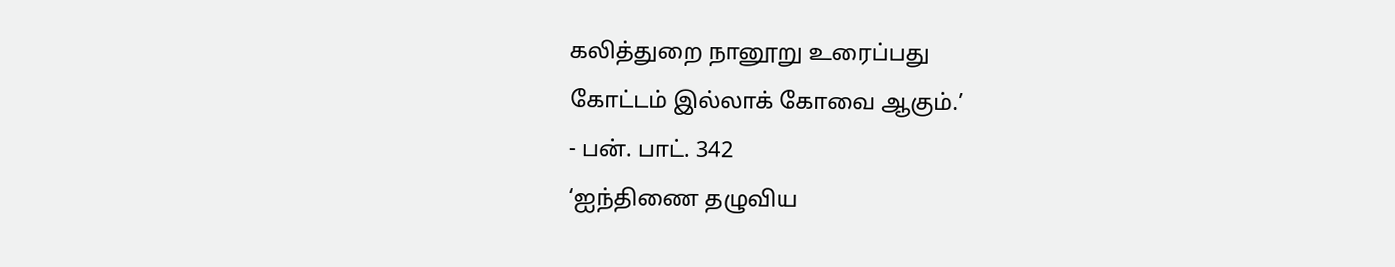கலித்துறை நானூறு உரைப்பது
கோட்டம் இல்லாக் கோவை ஆகும்.’
- பன். பாட். 342
‘ஐந்திணை தழுவிய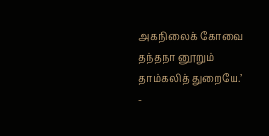அகநிலைக் கோவை
தந்தநா னூறும்
தாம்கலித் துறையே.’
-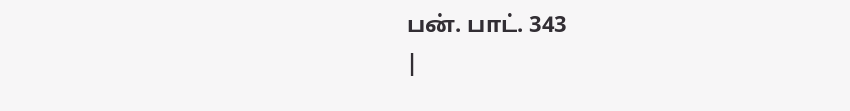பன். பாட். 343
|